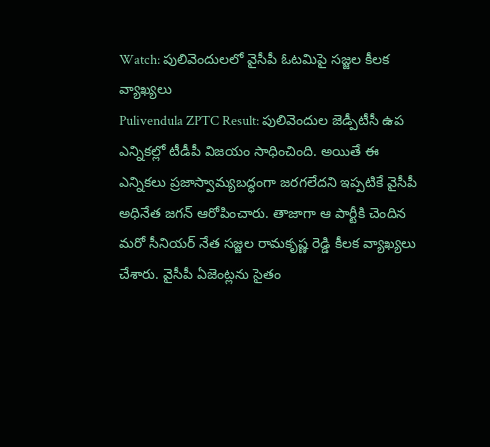Watch: పులివెందులలో వైసీపీ ఓటమిపై సజ్జల కీలక వ్యాఖ్యలు
Pulivendula ZPTC Result: పులివెందుల జెడ్పీటీసీ ఉప ఎన్నికల్లో టీడీపీ విజయం సాధించింది. అయితే ఈ ఎన్నికలు ప్రజాస్వామ్యబద్ధంగా జరగలేదని ఇప్పటికే వైసీపీ అధినేత జగన్ ఆరోపించారు. తాజాగా ఆ పార్టీకి చెందిన మరో సీనియర్ నేత సజ్జల రామకృష్ణ రెడ్డి కీలక వ్యాఖ్యలు చేశారు. వైసీపీ ఏజెంట్లను సైతం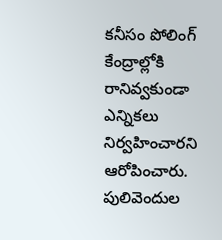కనీసం పోలింగ్ కేంద్రాల్లోకి రానివ్వకుండా ఎన్నికలు నిర్వహించారని ఆరోపించారు.
పులివెందుల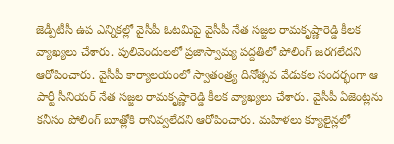జెడ్పీటీసీ ఉప ఎన్నికల్లో వైసీపీ ఓటమిపై వైసీపీ నేత సజ్జల రామకృష్ణారెడ్డి కీలక వ్యాఖ్యలు చేశారు. పులివెందులలో ప్రజాస్వామ్య పద్దతిలో పోలింగ్ జరగలేదని ఆరోపించారు. వైసీపీ కార్యాలయంలో స్వాతంత్ర్య దినోత్సవ వేడుకల సందర్భంగా ఆ పార్టీ సీనియర్ నేత సజ్జల రామకృష్ణారెడ్డి కీలక వ్యాఖ్యలు చేశారు. వైసీపీ ఏజెంట్లను కనీసం పోలింగ్ బూత్లోకి రానివ్వలేదని ఆరోపించారు. మహిళలు క్యూలైన్లలో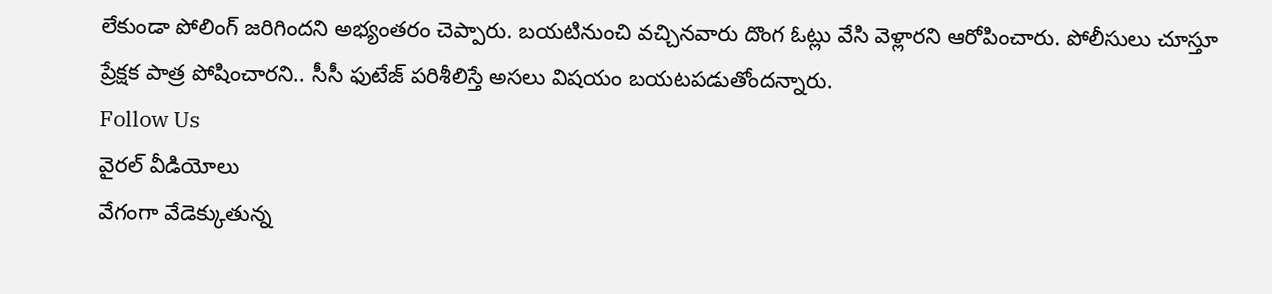లేకుండా పోలింగ్ జరిగిందని అభ్యంతరం చెప్పారు. బయటినుంచి వచ్చినవారు దొంగ ఓట్లు వేసి వెళ్లారని ఆరోపించారు. పోలీసులు చూస్తూ ప్రేక్షక పాత్ర పోషించారని.. సీసీ ఫుటేజ్ పరిశీలిస్తే అసలు విషయం బయటపడుతోందన్నారు.
Follow Us
వైరల్ వీడియోలు
వేగంగా వేడెక్కుతున్న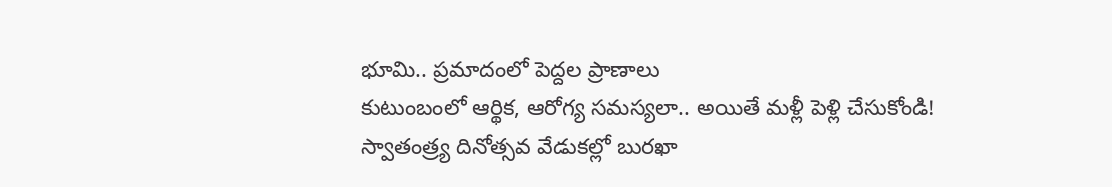భూమి.. ప్రమాదంలో పెద్దల ప్రాణాలు
కుటుంబంలో ఆర్థిక, ఆరోగ్య సమస్యలా.. అయితే మళ్లీ పెళ్లి చేసుకోండి!
స్వాతంత్ర్య దినోత్సవ వేడుకల్లో బురఖా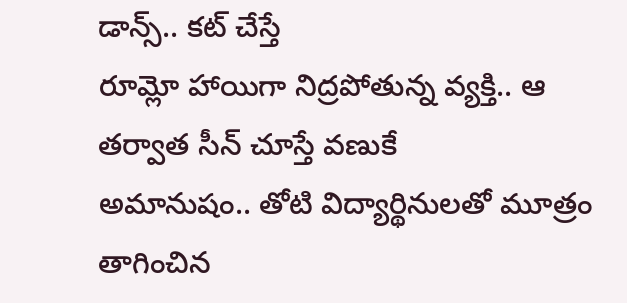డాన్స్.. కట్ చేస్తే
రూమ్లో హాయిగా నిద్రపోతున్న వ్యక్తి.. ఆ తర్వాత సీన్ చూస్తే వణుకే
అమానుషం.. తోటి విద్యార్థినులతో మూత్రం తాగించిన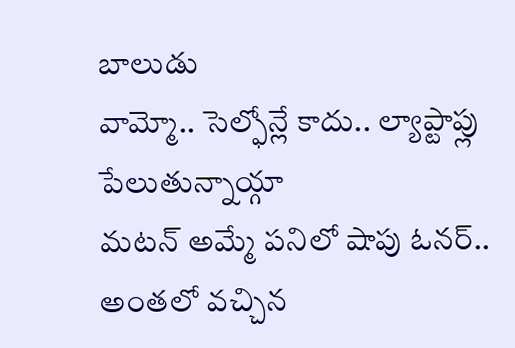బాలుడు
వామ్మో.. సెల్ఫోన్లే కాదు.. ల్యాప్టాప్లు పేలుతున్నాయ్గా
మటన్ అమ్మే పనిలో షాపు ఓనర్.. అంతలో వచ్చిన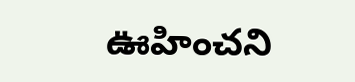ఊహించని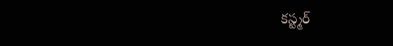కస్ట్మర్